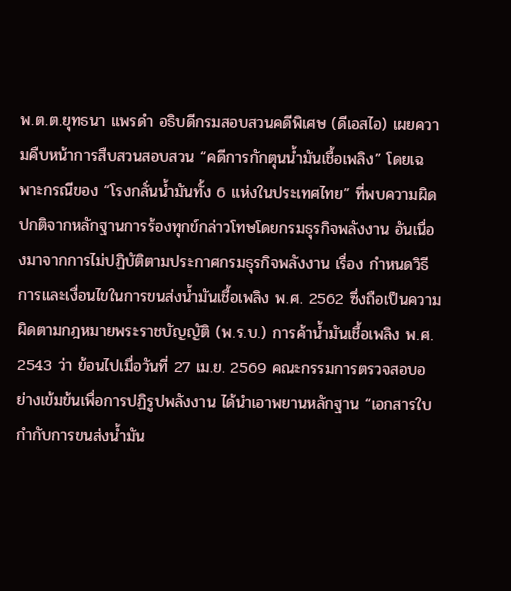พ.ต.ต.ยุทธนา แพรดำ อธิบดีกรมสอบสวนคดีพิเศษ (ดีเอสไอ) เผยความคืบหน้าการสืบสวนสอบสวน “คดีการกักตุนน้ำมันเชื้อเพลิง” โดยเฉพาะกรณีของ “โรงกลั่นน้ำมันทั้ง 6 แห่งในประเทศไทย” ที่พบความผิดปกติจากหลักฐานการร้องทุกข์กล่าวโทษโดยกรมธุรกิจพลังงาน อันเนื่องมาจากการไม่ปฏิบัติตามประกาศกรมธุรกิจพลังงาน เรื่อง กำหนดวิธีการและเงื่อนไขในการขนส่งน้ำมันเชื้อเพลิง พ.ศ. 2562 ซึ่งถือเป็นความผิดตามกฎหมายพระราชบัญญัติ (พ.ร.บ.) การค้าน้ำมันเชื้อเพลิง พ.ศ. 2543 ว่า ย้อนไปเมื่อวันที่ 27 เม.ย. 2569 คณะกรรมการตรวจสอบอย่างเข้มข้นเพื่อการปฏิรูปพลังงาน ได้นำเอาพยานหลักฐาน “เอกสารใบกำกับการขนส่งน้ำมัน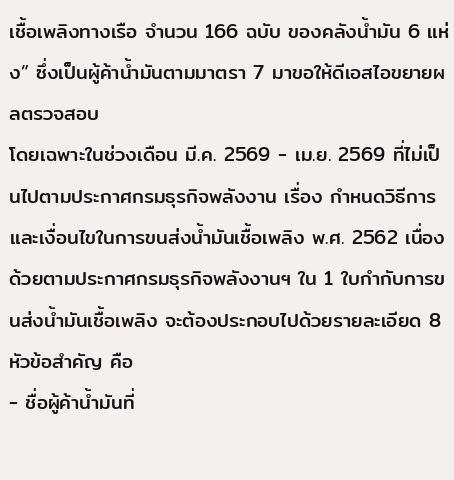เชื้อเพลิงทางเรือ จำนวน 166 ฉบับ ของคลังน้ำมัน 6 แห่ง” ซึ่งเป็นผู้ค้าน้ำมันตามมาตรา 7 มาขอให้ดีเอสไอขยายผลตรวจสอบ
โดยเฉพาะในช่วงเดือน มี.ค. 2569 - เม.ย. 2569 ที่ไม่เป็นไปตามประกาศกรมธุรกิจพลังงาน เรื่อง กำหนดวิธีการและเงื่อนไขในการขนส่งน้ำมันเชื้อเพลิง พ.ศ. 2562 เนื่องด้วยตามประกาศกรมธุรกิจพลังงานฯ ใน 1 ใบกำกับการขนส่งน้ำมันเชื้อเพลิง จะต้องประกอบไปด้วยรายละเอียด 8 หัวข้อสำคัญ คือ
- ชื่อผู้ค้าน้ำมันที่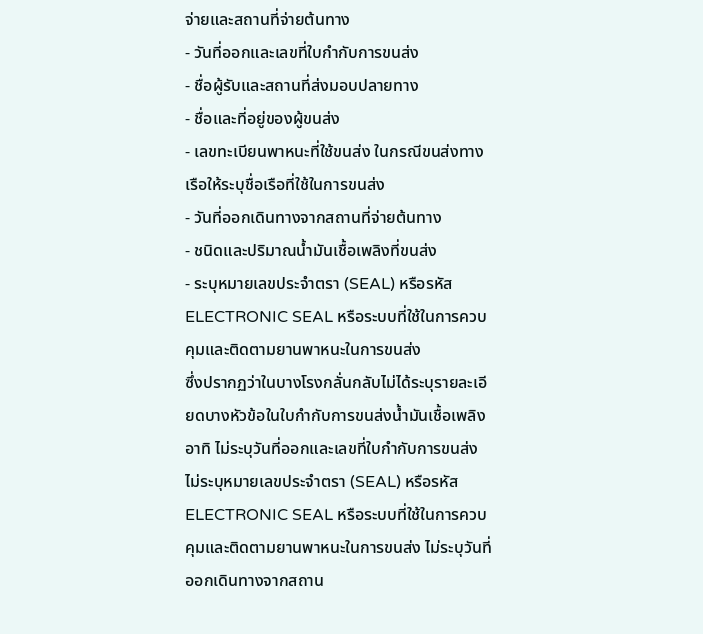จ่ายและสถานที่จ่ายต้นทาง
- วันที่ออกและเลขที่ใบกำกับการขนส่ง
- ชื่อผู้รับและสถานที่ส่งมอบปลายทาง
- ชื่อและที่อยู่ของผู้ขนส่ง
- เลขทะเบียนพาหนะที่ใช้ขนส่ง ในกรณีขนส่งทางเรือให้ระบุชื่อเรือที่ใช้ในการขนส่ง
- วันที่ออกเดินทางจากสถานที่จ่ายต้นทาง
- ชนิดและปริมาณน้ำมันเชื้อเพลิงที่ขนส่ง
- ระบุหมายเลขประจำตรา (SEAL) หรือรหัส ELECTRONIC SEAL หรือระบบที่ใช้ในการควบคุมและติดตามยานพาหนะในการขนส่ง
ซึ่งปรากฏว่าในบางโรงกลั่นกลับไม่ได้ระบุรายละเอียดบางหัวข้อในใบกำกับการขนส่งน้ำมันเชื้อเพลิง อาทิ ไม่ระบุวันที่ออกและเลขที่ใบกำกับการขนส่ง ไม่ระบุหมายเลขประจำตรา (SEAL) หรือรหัส ELECTRONIC SEAL หรือระบบที่ใช้ในการควบคุมและติดตามยานพาหนะในการขนส่ง ไม่ระบุวันที่ออกเดินทางจากสถาน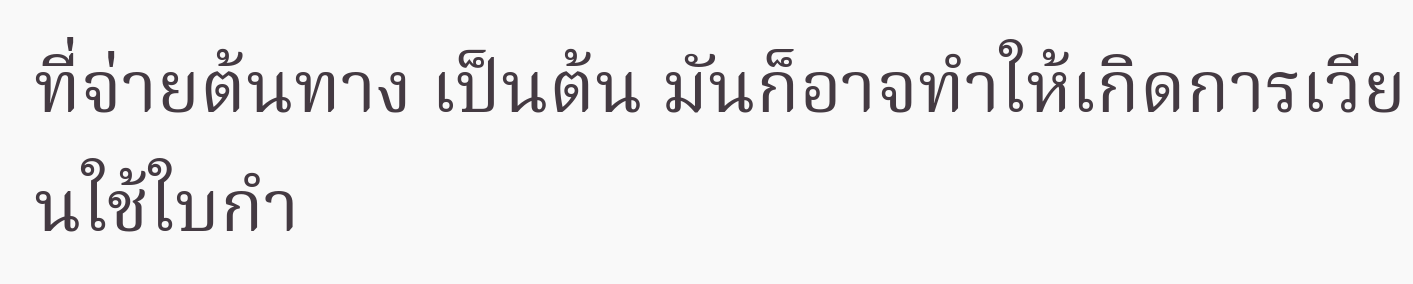ที่จ่ายต้นทาง เป็นต้น มันก็อาจทำให้เกิดการเวียนใช้ใบกำ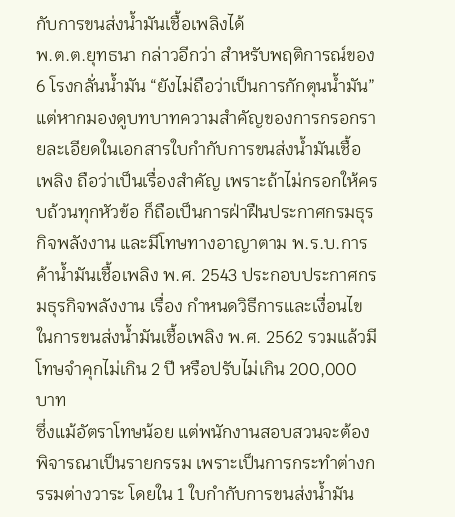กับการขนส่งน้ำมันเชื้อเพลิงได้
พ.ต.ต.ยุทธนา กล่าวอีกว่า สำหรับพฤติการณ์ของ 6 โรงกลั่นน้ำมัน “ยังไม่ถือว่าเป็นการกักตุนน้ำมัน” แต่หากมองดูบทบาทความสำคัญของการกรอกรายละเอียดในเอกสารใบกำกับการขนส่งน้ำมันเชื้อเพลิง ถือว่าเป็นเรื่องสำคัญ เพราะถ้าไม่กรอกให้ครบถ้วนทุกหัวข้อ ก็ถือเป็นการฝ่าฝืนประกาศกรมธุรกิจพลังงาน และมีโทษทางอาญาตาม พ.ร.บ.การค้าน้ำมันเชื้อเพลิง พ.ศ. 2543 ประกอบประกาศกรมธุรกิจพลังงาน เรื่อง กำหนดวิธีการและเงื่อนไขในการขนส่งน้ำมันเชื้อเพลิง พ.ศ. 2562 รวมแล้วมีโทษจำคุกไม่เกิน 2 ปี หรือปรับไม่เกิน 200,000 บาท
ซึ่งแม้อัตราโทษน้อย แต่พนักงานสอบสวนจะต้องพิจารณาเป็นรายกรรม เพราะเป็นการกระทำต่างกรรมต่างวาระ โดยใน 1 ใบกำกับการขนส่งน้ำมัน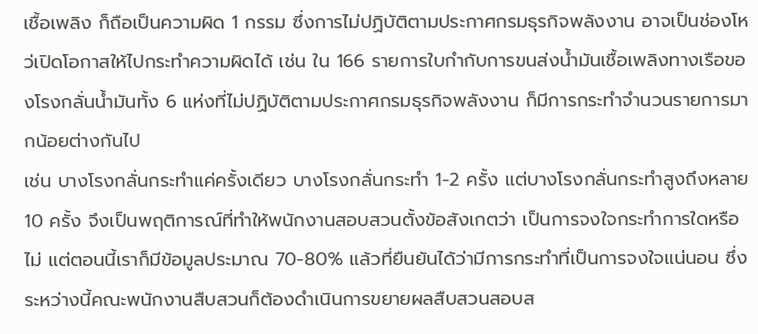เชื้อเพลิง ก็ถือเป็นความผิด 1 กรรม ซึ่งการไม่ปฏิบัติตามประกาศกรมธุรกิจพลังงาน อาจเป็นช่องโหว่เปิดโอกาสให้ไปกระทำความผิดได้ เช่น ใน 166 รายการใบกำกับการขนส่งน้ำมันเชื้อเพลิงทางเรือของโรงกลั่นน้ำมันทั้ง 6 แห่งที่ไม่ปฏิบัติตามประกาศกรมธุรกิจพลังงาน ก็มีการกระทำจำนวนรายการมากน้อยต่างกันไป
เช่น บางโรงกลั่นกระทำแค่ครั้งเดียว บางโรงกลั่นกระทำ 1-2 ครั้ง แต่บางโรงกลั่นกระทำสูงถึงหลาย 10 ครั้ง จึงเป็นพฤติการณ์ที่ทำให้พนักงานสอบสวนตั้งข้อสังเกตว่า เป็นการจงใจกระทำการใดหรือไม่ แต่ตอนนี้เราก็มีข้อมูลประมาณ 70-80% แล้วที่ยืนยันได้ว่ามีการกระทำที่เป็นการจงใจแน่นอน ซึ่งระหว่างนี้คณะพนักงานสืบสวนก็ต้องดำเนินการขยายผลสืบสวนสอบส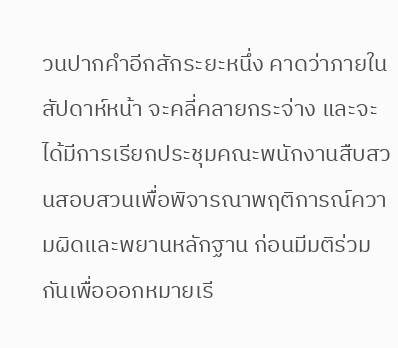วนปากคำอีกสักระยะหนึ่ง คาดว่าภายในสัปดาห์หน้า จะคลี่คลายกระจ่าง และจะได้มีการเรียกประชุมคณะพนักงานสืบสวนสอบสวนเพื่อพิจารณาพฤติการณ์ความผิดและพยานหลักฐาน ก่อนมีมติร่วมกันเพื่อออกหมายเรี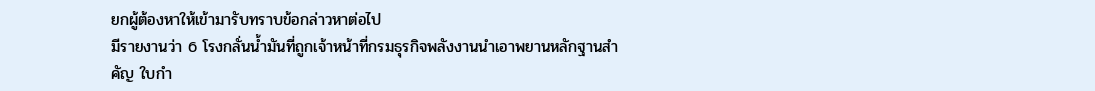ยกผู้ต้องหาให้เข้ามารับทราบข้อกล่าวหาต่อไป
มีรายงานว่า 6 โรงกลั่นน้ำมันที่ถูกเจ้าหน้าที่กรมธุรกิจพลังงานนำเอาพยานหลักฐานสำคัญ ใบกำ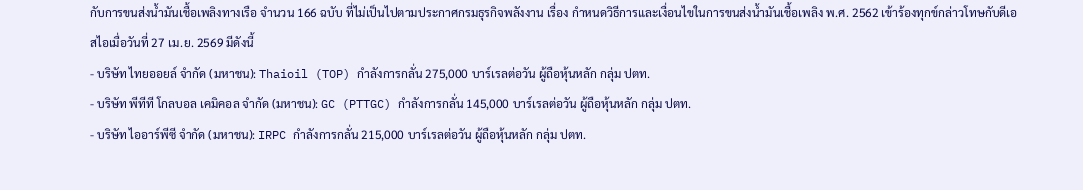กับการขนส่งน้ำมันเชื้อเพลิงทางเรือ จำนวน 166 ฉบับ ที่ไม่เป็นไปตามประกาศกรมธุรกิจพลังงาน เรื่อง กำหนดวิธีการและเงื่อนไขในการขนส่งน้ำมันเชื้อเพลิง พ.ศ. 2562 เข้าร้องทุกข์กล่าวโทษกับดีเอสไอเมื่อวันที่ 27 เม.ย. 2569 มีดังนี้
- บริษัท ไทยออยล์ จำกัด (มหาชน): Thaioil (TOP) กำลังการกลั่น 275,000 บาร์เรลต่อวัน ผู้ถือหุ้นหลัก กลุ่ม ปตท.
- บริษัท พีทีที โกลบอล เคมิคอล จำกัด (มหาชน): GC (PTTGC) กำลังการกลั่น 145,000 บาร์เรลต่อวัน ผู้ถือหุ้นหลัก กลุ่ม ปตท.
- บริษัท ไออาร์พีซี จำกัด (มหาชน): IRPC กำลังการกลั่น 215,000 บาร์เรลต่อวัน ผู้ถือหุ้นหลัก กลุ่ม ปตท.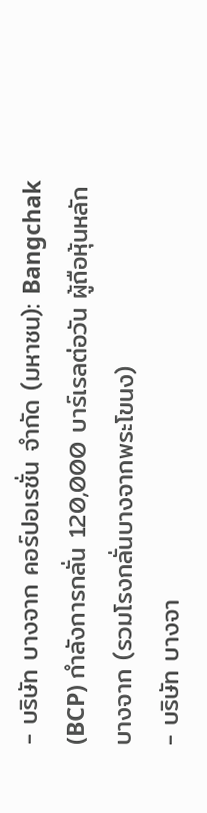- บริษัท บางจาก คอร์ปอเรชั่น จำกัด (มหาชน): Bangchak (BCP) กำลังการกลั่น 120,000 บาร์เรลต่อวัน ผู้ถือหุ้นหลัก บางจาก (รวมโรงกลั่นบางจากพระโขนง)
- บริษัท บางจา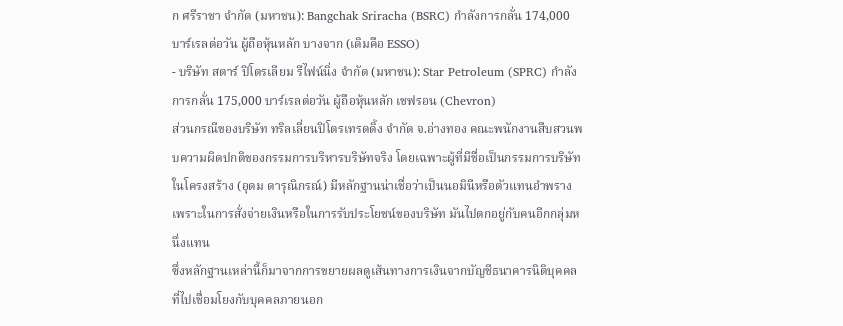ก ศรีราชา จำกัด (มหาชน): Bangchak Sriracha (BSRC) กำลังการกลั่น 174,000 บาร์เรลต่อวัน ผู้ถือหุ้นหลัก บางจาก (เดิมคือ ESSO)
- บริษัท สตาร์ ปิโตรเลียม รีไฟน์นิ่ง จำกัด (มหาชน): Star Petroleum (SPRC) กำลังการกลั่น 175,000 บาร์เรลต่อวัน ผู้ถือหุ้นหลัก เชฟรอน (Chevron)
ส่วนกรณีของบริษัท ทริลเลี่ยนปิโตรเทรดดิ้ง จำกัด จ.อ่างทอง คณะพนักงานสืบสวนพบความผิดปกติของกรรมการบริหารบริษัทจริง โดยเฉพาะผู้ที่มีชื่อเป็นกรรมการบริษัทในโครงสร้าง (อุดม ดารุณิกรณ์) มีหลักฐานน่าเชื่อว่าเป็นนอมินีหรือตัวแทนอำพราง เพราะในการสั่งจ่ายเงินหรือในการรับประโยชน์ของบริษัท มันไปตกอยู่กับคนอีกกลุ่มหนึ่งแทน
ซึ่งหลักฐานเหล่านี้ก็มาจากการขยายผลดูเส้นทางการเงินจากบัญชีธนาคารนิติบุคคลที่ไปเชื่อมโยงกับบุคคลภายนอก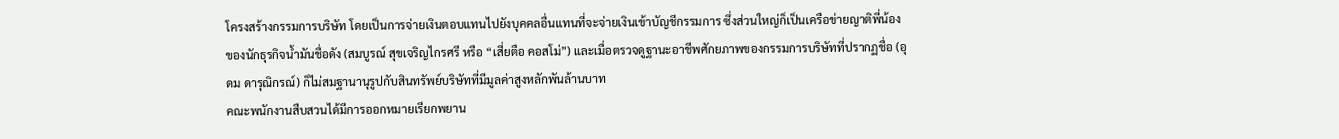โครงสร้างกรรมการบริษัท โดยเป็นการจ่ายเงินตอบแทนไปยังบุคคลอื่นแทนที่จะจ่ายเงินเข้าบัญชีกรรมการ ซึ่งส่วนใหญ่ก็เป็นเครือข่ายญาติพี่น้องของนักธุรกิจน้ำมันชื่อดัง (สมบูรณ์ สุขเจริญไกรศรี หรือ “เสี่ยตือ คอสโม่”) และเมื่อตรวจดูฐานะอาชีพศักยภาพของกรรมการบริษัทที่ปรากฏชื่อ (อุดม ดารุณิกรณ์) ก็ไม่สมฐานานุรูปกับสินทรัพย์บริษัทที่มีมูลค่าสูงหลักพันล้านบาท
คณะพนักงานสืบสวนได้มีการออกหมายเรียกพยาน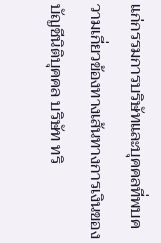แก่กรรมการบริษัทและบุคคลที่พบความเกี่ยวข้องทางเส้นทางการเงินของบัญชีนิติบุคคล บริษัท ทริ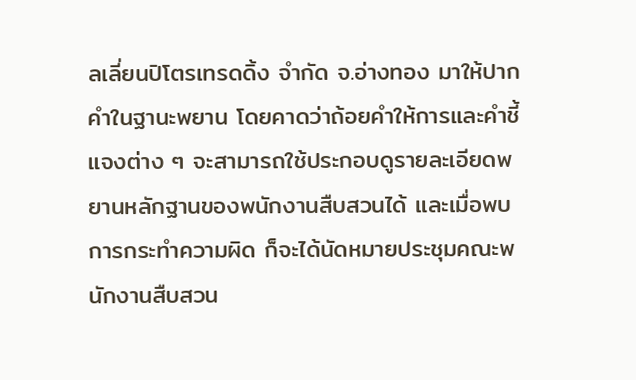ลเลี่ยนปิโตรเทรดดิ้ง จำกัด จ.อ่างทอง มาให้ปากคำในฐานะพยาน โดยคาดว่าถ้อยคำให้การและคำชี้แจงต่าง ๆ จะสามารถใช้ประกอบดูรายละเอียดพยานหลักฐานของพนักงานสืบสวนได้ และเมื่อพบการกระทำความผิด ก็จะได้นัดหมายประชุมคณะพนักงานสืบสวน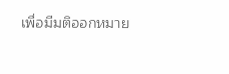เพื่อมีมติออกหมาย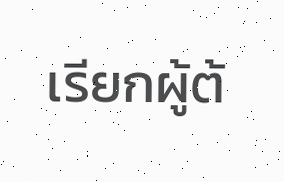เรียกผู้ต้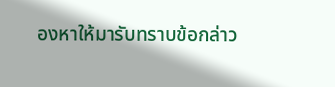องหาให้มารับทราบข้อกล่าว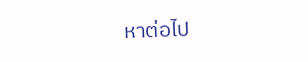หาต่อไป